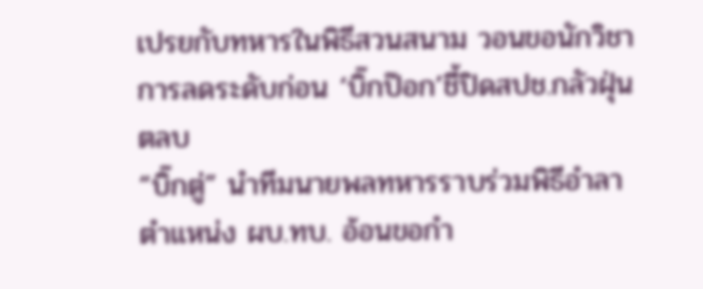เปรยกับทหารในพิธีสวนสนาม วอนขอนักวิชาการลดระดับก่อน ‘บิ๊กป๊อก’ชี้ปิดสปช.กลัวฝุ่นตลบ
“บิ๊กตู่” นำทีมนายพลทหารราบร่วมพิธีอำลาตำแหน่ง ผบ.ทบ. อ้อนขอกำ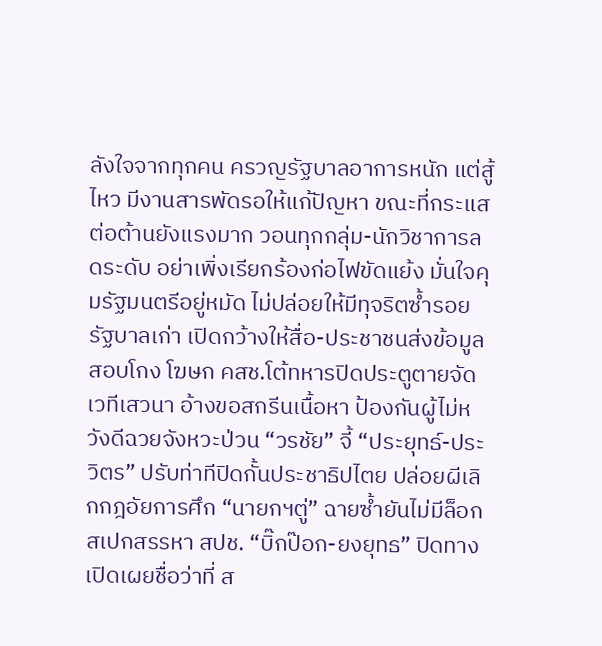ลังใจจากทุกคน ครวญรัฐบาลอาการหนัก แต่สู้ไหว มีงานสารพัดรอให้แก้ปัญหา ขณะที่กระแสต่อต้านยังแรงมาก วอนทุกกลุ่ม-นักวิชาการลดระดับ อย่าเพิ่งเรียกร้องก่อไฟขัดแย้ง มั่นใจคุมรัฐมนตรีอยู่หมัด ไม่ปล่อยให้มีทุจริตซ้ำรอยรัฐบาลเก่า เปิดกว้างให้สื่อ-ประชาชนส่งข้อมูลสอบโกง โฆษก คสช.โต้ทหารปิดประตูตายจัดเวทีเสวนา อ้างขอสกรีนเนื้อหา ป้องกันผู้ไม่หวังดีฉวยจังหวะป่วน “วรชัย” จี้ “ประยุทธ์-ประวิตร” ปรับท่าทีปิดกั้นประชาธิปไตย ปล่อยผีเลิกกฎอัยการศึก “นายกฯตู่” ฉายซ้ำยันไม่มีล็อกสเปกสรรหา สปช. “บิ๊กป๊อก-ยงยุทธ” ปิดทางเปิดเผยชื่อว่าที่ ส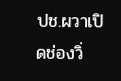ปช.ผวาเปิดช่องวิ่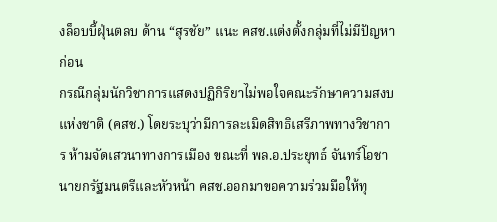งล็อบบี้ฝุ่นตลบ ด้าน “สุรชัย” แนะ คสช.แต่งตั้งกลุ่มที่ไม่มีปัญหาก่อน
กรณีกลุ่มนักวิชาการแสดงปฏิกิริยาไม่พอใจคณะรักษาความสงบแห่งชาติ (คสช.) โดยระบุว่ามีการละเมิดสิทธิเสรีภาพทางวิชาการ ห้ามจัดเสวนาทางการเมือง ขณะที่ พล.อ.ประยุทธ์ จันทร์โอชา นายกรัฐมนตรีและหัวหน้า คสช.ออกมาขอความร่วมมือให้ทุ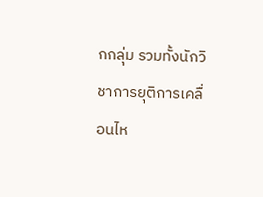กกลุ่ม รวมทั้งนักวิชาการยุติการเคลื่อนไห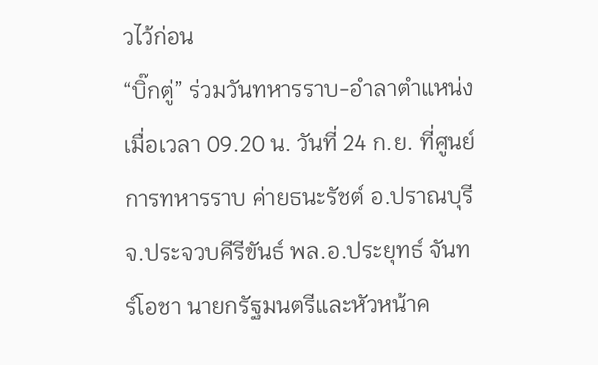วไว้ก่อน
“บิ๊กตู่” ร่วมวันทหารราบ-อำลาตำแหน่ง
เมื่อเวลา 09.20 น. วันที่ 24 ก.ย. ที่ศูนย์การทหารราบ ค่ายธนะรัชต์ อ.ปราณบุรี จ.ประจวบคีรีขันธ์ พล.อ.ประยุทธ์ จันทร์โอชา นายกรัฐมนตรีและหัวหน้าค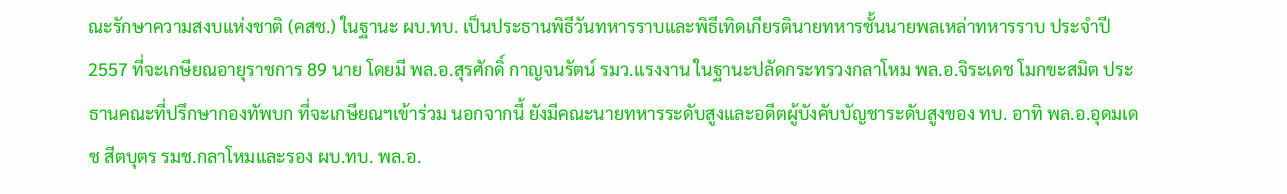ณะรักษาความสงบแห่งชาติ (คสช.) ในฐานะ ผบ.ทบ. เป็นประธานพิธีวันทหารราบและพิธีเทิดเกียรตินายทหารชั้นนายพลเหล่าทหารราบ ประจำปี 2557 ที่จะเกษียณอายุราชการ 89 นาย โดยมี พล.อ.สุรศักดิ์ กาญจนรัตน์ รมว.แรงงาน ในฐานะปลัดกระทรวงกลาโหม พล.อ.จิระเดช โมกขะสมิต ประธานคณะที่ปรึกษากองทัพบก ที่จะเกษียณฯเข้าร่วม นอกจากนี้ ยังมีคณะนายทหารระดับสูงและอดีตผู้บังคับบัญชาระดับสูงของ ทบ. อาทิ พล.อ.อุดมเดช สีตบุตร รมช.กลาโหมและรอง ผบ.ทบ. พล.อ.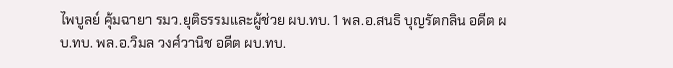ไพบูลย์ คุ้มฉายา รมว.ยุติธรรมและผู้ช่วย ผบ.ทบ. 1 พล.อ.สนธิ บุญรัตกลิน อดีต ผบ.ทบ. พล.อ.วิมล วงศ์วานิช อดีต ผบ.ทบ.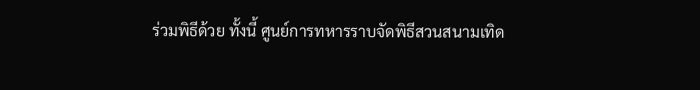ร่วมพิธีด้วย ทั้งนี้ ศูนย์การทหารราบจัดพิธีสวนสนามเทิด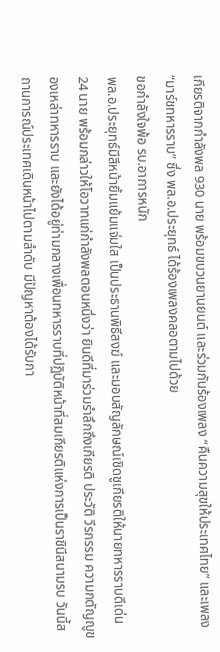เกียรติจากกำลังพล 930 นาย พร้อมขบวนยานยนต์ และร่วมกันร้องเพลง “คืนความสุขให้ประเทศไทย” และเพลง “มาร์ชทหารราบ” ซึ่ง พล.อ.ประยุทธ์ ได้ร้องเพลงคลอตามไปด้วย
ขอกำลังใจพ้อ รบ.อาการหนัก
พล.อ.ประยุทธ์มีสีหน้ายิ้มแย้มแจ่มใส เป็นประธานพิธีสงฆ์ และมอบสัญลักษณ์เชิดชูเกียรติให้นายทหารราบดีเด่น 24 นาย พร้อมกล่าวให้โอวาทแก่กำลังพลตอนหนึ่งว่า ยินดีที่มาร่วมรำลึกถึงเกียรติ ประวัติ วีรกรรม ความกตัญญูของเหล่าทหารราบ และยังได้อยู่ท่ามกลางเพื่อนทหารราบที่ปฏิบัติหน้าที่สมเกียรติแห่งการเป็นราชินีสนามรบ วันนี้สถานการณ์ประเทศเดินหน้าไปตามลำดับ มีปัญหาต้องได้รับกา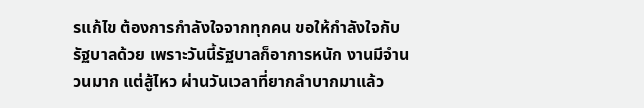รแก้ไข ต้องการกำลังใจจากทุกคน ขอให้กำลังใจกับรัฐบาลด้วย เพราะวันนี้รัฐบาลก็อาการหนัก งานมีจำนวนมาก แต่สู้ไหว ผ่านวันเวลาที่ยากลำบากมาแล้ว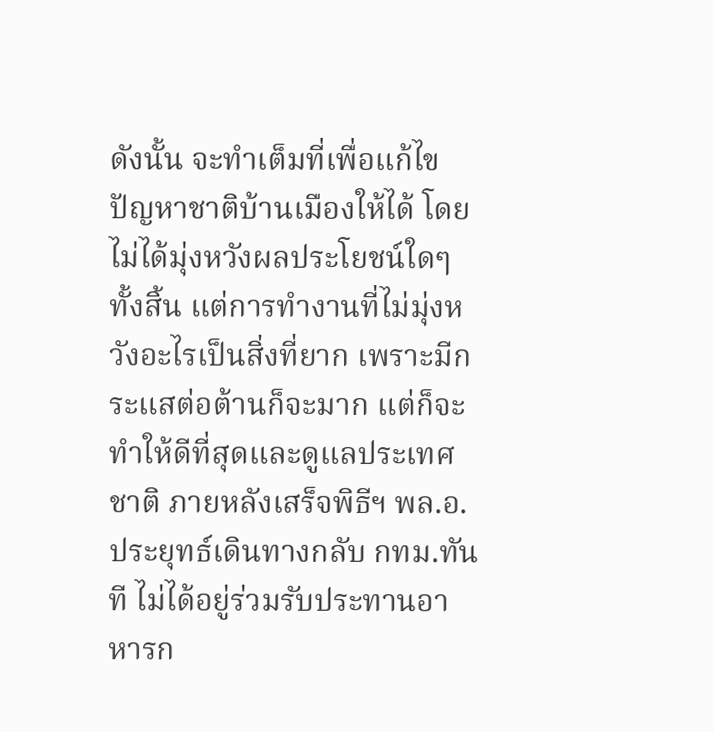ดังนั้น จะทำเต็มที่เพื่อแก้ไขปัญหาชาติบ้านเมืองให้ได้ โดยไม่ได้มุ่งหวังผลประโยชน์ใดๆ ทั้งสิ้น แต่การทำงานที่ไม่มุ่งหวังอะไรเป็นสิ่งที่ยาก เพราะมีกระแสต่อต้านก็จะมาก แต่ก็จะทำให้ดีที่สุดและดูแลประเทศชาติ ภายหลังเสร็จพิธีฯ พล.อ.ประยุทธ์เดินทางกลับ กทม.ทันที ไม่ได้อยู่ร่วมรับประทานอาหารก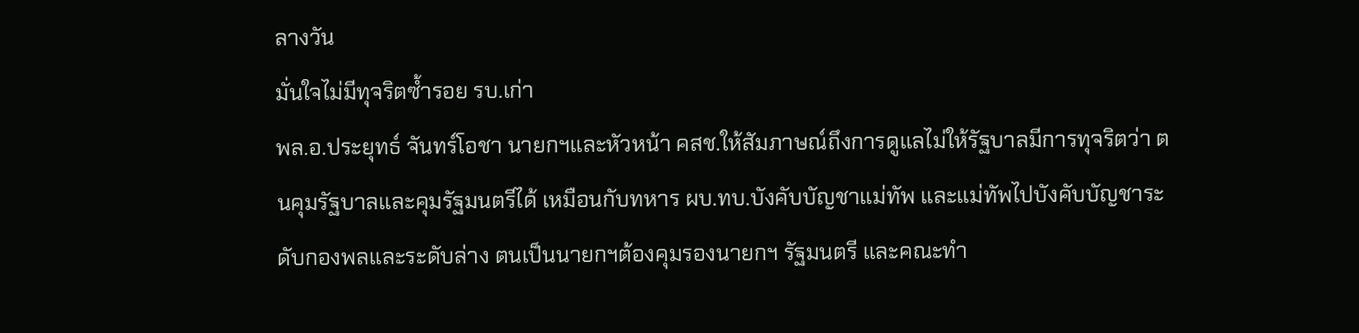ลางวัน
มั่นใจไม่มีทุจริตซ้ำรอย รบ.เก่า
พล.อ.ประยุทธ์ จันทร์โอชา นายกฯและหัวหน้า คสช.ให้สัมภาษณ์ถึงการดูแลไม่ให้รัฐบาลมีการทุจริตว่า ตนคุมรัฐบาลและคุมรัฐมนตรีได้ เหมือนกับทหาร ผบ.ทบ.บังคับบัญชาแม่ทัพ และแม่ทัพไปบังคับบัญชาระดับกองพลและระดับล่าง ตนเป็นนายกฯต้องคุมรองนายกฯ รัฐมนตรี และคณะทำ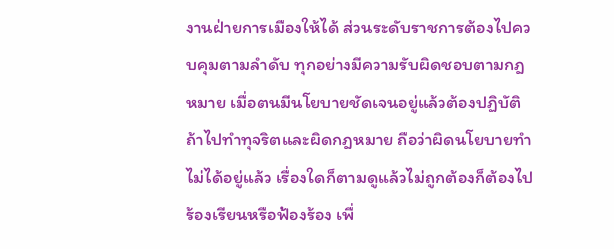งานฝ่ายการเมืองให้ได้ ส่วนระดับราชการต้องไปควบคุมตามลำดับ ทุกอย่างมีความรับผิดชอบตามกฎหมาย เมื่อตนมีนโยบายชัดเจนอยู่แล้วต้องปฏิบัติ ถ้าไปทำทุจริตและผิดกฎหมาย ถือว่าผิดนโยบายทำไม่ได้อยู่แล้ว เรื่องใดก็ตามดูแล้วไม่ถูกต้องก็ต้องไปร้องเรียนหรือฟ้องร้อง เพื่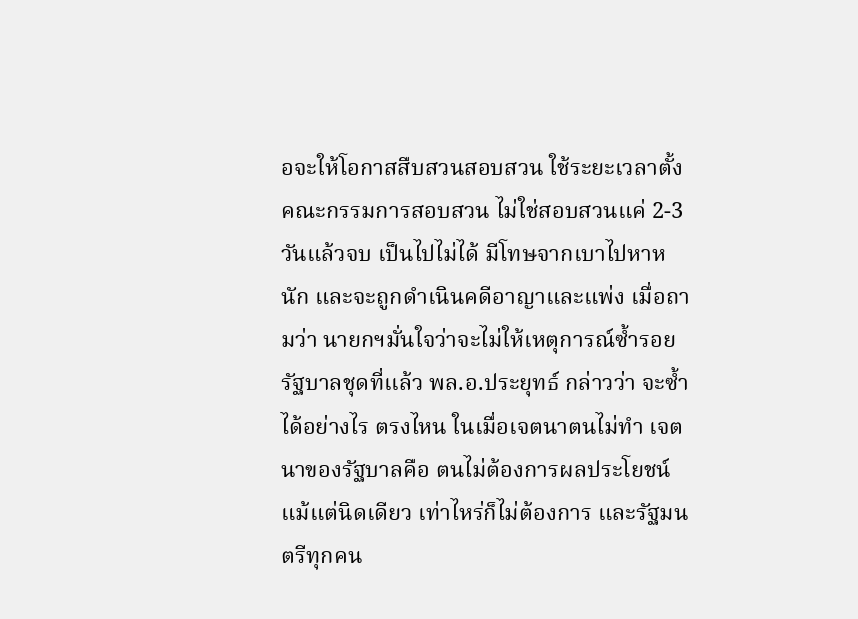อจะให้โอกาสสืบสวนสอบสวน ใช้ระยะเวลาตั้งคณะกรรมการสอบสวน ไม่ใช่สอบสวนแค่ 2-3 วันแล้วจบ เป็นไปไม่ได้ มีโทษจากเบาไปหาหนัก และจะถูกดำเนินคดีอาญาและแพ่ง เมื่อถามว่า นายกฯมั่นใจว่าจะไม่ให้เหตุการณ์ซ้ำรอยรัฐบาลชุดที่เเล้ว พล.อ.ประยุทธ์ กล่าวว่า จะซ้ำได้อย่างไร ตรงไหน ในเมื่อเจตนาตนไม่ทำ เจตนาของรัฐบาลคือ ตนไม่ต้องการผลประโยชน์แม้แต่นิดเดียว เท่าไหร่ก็ไม่ต้องการ และรัฐมนตรีทุกคน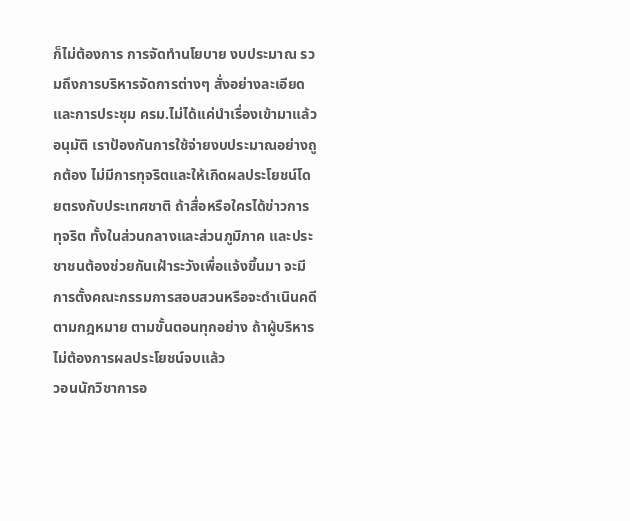ก็ไม่ต้องการ การจัดทำนโยบาย งบประมาณ รวมถึงการบริหารจัดการต่างๆ สั่งอย่างละเอียดและการประชุม ครม.ไม่ได้เเค่นำเรื่องเข้ามาแล้วอนุมัติ เราป้องกันการใช้จ่ายงบประมาณอย่างถูกต้อง ไม่มีการทุจริตและให้เกิดผลประโยชน์โดยตรงกับประเทศชาติ ถ้าสื่อหรือใครได้ข่าวการทุจริต ทั้งในส่วนกลางและส่วนภูมิภาค และประชาชนต้องช่วยกันเฝ้าระวังเพื่อแจ้งขึ้นมา จะมีการตั้งคณะกรรมการสอบสวนหรือจะดำเนินคดีตามกฎหมาย ตามขั้นตอนทุกอย่าง ถ้าผู้บริหารไม่ต้องการผลประโยชน์จบแล้ว
วอนนักวิชาการอ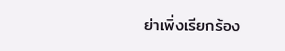ย่าเพิ่งเรียกร้อง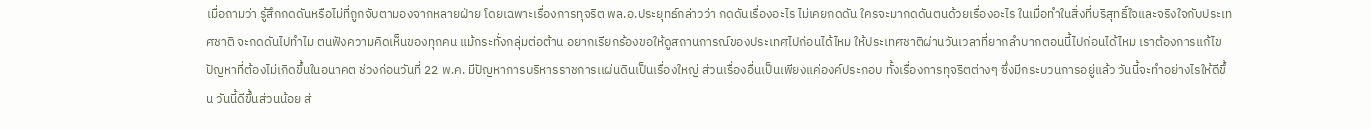เมื่อถามว่า รู้สึกกดดันหรือไม่ที่ถูกจับตามองจากหลายฝ่าย โดยเฉพาะเรื่องการทุจริต พล.อ.ประยุทธ์กล่าวว่า กดดันเรื่องอะไร ไม่เคยกดดัน ใครจะมากดดันตนด้วยเรื่องอะไร ในเมื่อทำในสิ่งที่บริสุทธิ์ใจและจริงใจกับประเทศชาติ จะกดดันไปทำไม ตนฟังความคิดเห็นของทุกคน แม้กระทั่งกลุ่มต่อต้าน อยากเรียกร้องขอให้ดูสถานการณ์ของประเทศไปก่อนได้ไหม ให้ประเทศชาติผ่านวันเวลาที่ยากลำบากตอนนี้ไปก่อนได้ไหม เราต้องการแก้ไขปัญหาที่ต้องไม่เกิดขึ้นในอนาคต ช่วงก่อนวันที่ 22 พ.ค. มีปัญหาการบริหารราชการเเผ่นดินเป็นเรื่องใหญ่ ส่วนเรื่องอื่นเป็นเพียงแค่องค์ประกอบ ทั้งเรื่องการทุจริตต่างๆ ซึ่งมีกระบวนการอยู่แล้ว วันนี้จะทำอย่างไรให้ดีขึ้น วันนี้ดีขึ้นส่วนน้อย ส่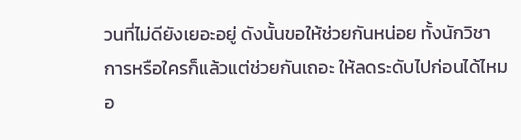วนที่ไม่ดียังเยอะอยู่ ดังนั้นขอให้ช่วยกันหน่อย ทั้งนักวิชาการหรือใครก็แล้วแต่ช่วยกันเถอะ ให้ลดระดับไปก่อนได้ไหม อ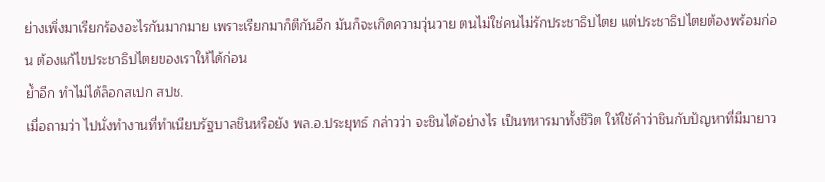ย่างเพิ่งมาเรียกร้องอะไรกันมากมาย เพราะเรียกมาก็ตีกันอีก มันก็จะเกิดความวุ่นวาย ตนไม่ใช่คนไม่รักประชาธิปไตย แต่ประชาธิปไตยต้องพร้อมก่อน ต้องแก้ไขประชาธิปไตยของเราให้ได้ก่อน
ย้ำอีก ทำไม่ได้ล็อกสเปก สปช.
เมื่อถามว่า ไปนั่งทำงานที่ทำเนียบรัฐบาลชินหรือยัง พล.อ.ประยุทธ์ กล่าวว่า จะชินได้อย่างไร เป็นทหารมาทั้งชีวิต ให้ใช้คำว่าชินกับปัญหาที่มีมายาว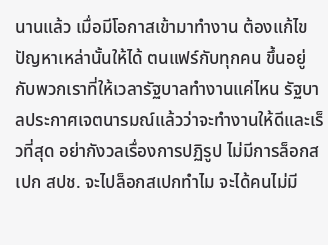นานแล้ว เมื่อมีโอกาสเข้ามาทำงาน ต้องแก้ไขปัญหาเหล่านั้นให้ได้ ตนแฟร์กับทุกคน ขึ้นอยู่กับพวกเราที่ให้เวลารัฐบาลทำงานแค่ไหน รัฐบาลประกาศเจตนารมณ์แล้วว่าจะทำงานให้ดีและเร็วที่สุด อย่ากังวลเรื่องการปฏิรูป ไม่มีการล็อกสเปก สปช. จะไปล็อกสเปกทำไม จะได้คนไม่มี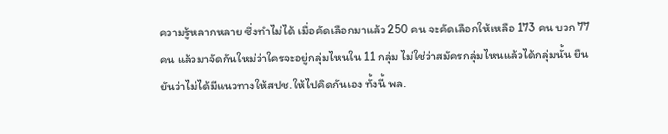ความรู้หลากหลาย ซึ่งทำไม่ได้ เมื่อคัดเลือกมาแล้ว 250 คน จะคัดเลือกให้เหลือ 173 คน บวก 77 คน แล้วมาจัดกันใหม่ว่าใครจะอยู่กลุ่มไหนใน 11 กลุ่ม ไม่ใช่ว่าสมัครกลุ่มไหนแล้วได้กลุ่มนั้น ยืนยันว่าไม่ได้มีแนวทางให้สปช.ให้ไปคิดกันเอง ทั้งนี้ พล.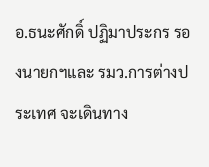อ.ธนะศักดิ์ ปฏิมาประกร รองนายกฯและ รมว.การต่างประเทศ จะเดินทาง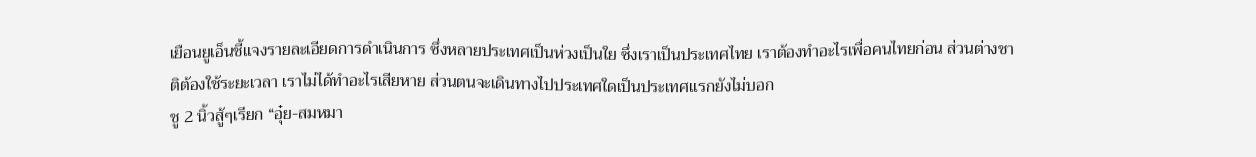เยือนยูเอ็นชี้แจงรายละเอียดการดำเนินการ ซึ่งหลายประเทศเป็นห่วงเป็นใย ซึ่งเราเป็นประเทศไทย เราต้องทำอะไรเพื่อคนไทยก่อน ส่วนต่างชาติต้องใช้ระยะเวลา เราไม่ได้ทำอะไรเสียหาย ส่วนตนจะเดินทางไปประเทศใดเป็นประเทศแรกยังไม่บอก
ชู 2 นิ้วสู้ๆเรียก “อุ๋ย-สมหมา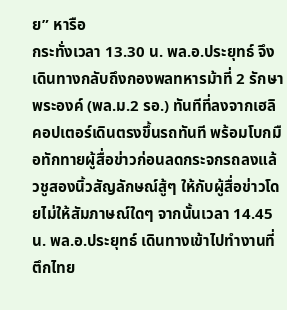ย” หารือ
กระทั่งเวลา 13.30 น. พล.อ.ประยุทธ์ จึงเดินทางกลับถึงกองพลทหารม้าที่ 2 รักษาพระองค์ (พล.ม.2 รอ.) ทันทีที่ลงจากเฮลิคอปเตอร์เดินตรงขึ้นรถทันที พร้อมโบกมือทักทายผู้สื่อข่าวก่อนลดกระจกรถลงแล้วชูสองนิ้วสัญลักษณ์สู้ๆ ให้กับผู้สื่อข่าวโดยไม่ให้สัมภาษณ์ใดๆ จากนั้นเวลา 14.45 น. พล.อ.ประยุทธ์ เดินทางเข้าไปทำงานที่ตึกไทย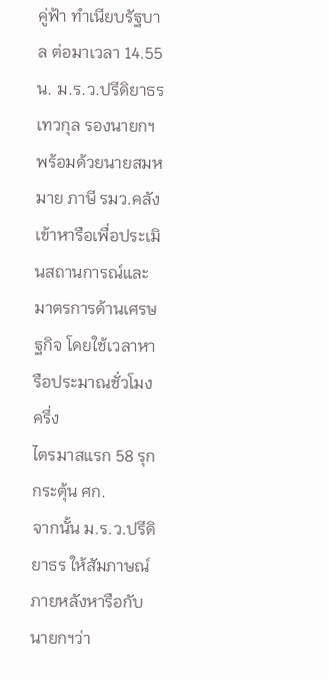คู่ฟ้า ทำเนียบรัฐบาล ต่อมาเวลา 14.55 น. ม.ร.ว.ปรีดิยาธร เทวกุล รองนายกฯพร้อมด้วยนายสมหมาย ภาษี รมว.คลัง เข้าหารือเพื่อประเมินสถานการณ์และมาตรการด้านเศรษฐกิจ โดยใช้เวลาหารือประมาณชั่วโมงครึ่ง
ไตรมาสแรก 58 รุกกระตุ้น ศก.
จากนั้น ม.ร.ว.ปรีดิยาธร ให้สัมภาษณ์ภายหลังหารือกับนายกฯว่า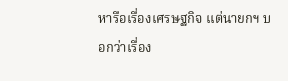หารือเรื่องเศรษฐกิจ แต่นายกฯ บอกว่าเรื่อง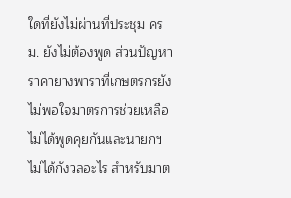ใดที่ยังไม่ผ่านที่ประชุม ครม. ยังไม่ต้องพูด ส่วนปัญหาราคายางพาราที่เกษตรกรยังไม่พอใจมาตรการช่วยเหลือไม่ได้พูดคุยกันและนายกฯ ไม่ได้กังวลอะไร สำหรับมาต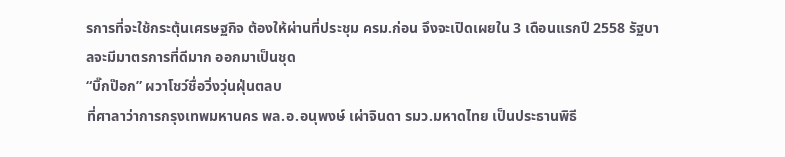รการที่จะใช้กระตุ้นเศรษฐกิจ ต้องให้ผ่านที่ประชุม ครม.ก่อน จึงจะเปิดเผยใน 3 เดือนแรกปี 2558 รัฐบาลจะมีมาตรการที่ดีมาก ออกมาเป็นชุด
“บิ๊กป๊อก” ผวาโชว์ชื่อวิ่งวุ่นฝุ่นตลบ
ที่ศาลาว่าการกรุงเทพมหานคร พล.อ.อนุพงษ์ เผ่าจินดา รมว.มหาดไทย เป็นประธานพิธี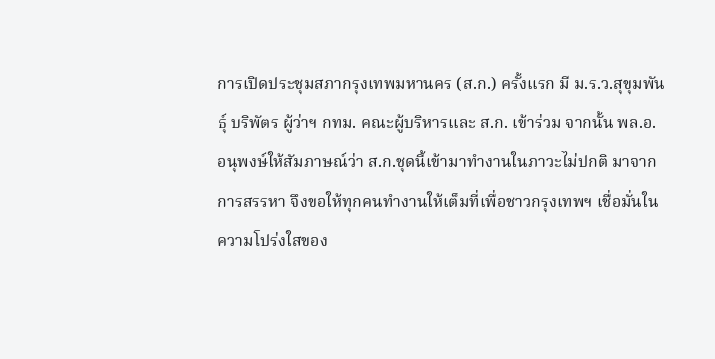การเปิดประชุมสภากรุงเทพมหานคร (ส.ก.) ครั้งแรก มี ม.ร.ว.สุขุมพันธุ์ บริพัตร ผู้ว่าฯ กทม. คณะผู้บริหารและ ส.ก. เข้าร่วม จากนั้น พล.อ.อนุพงษ์ให้สัมภาษณ์ว่า ส.ก.ชุดนี้เข้ามาทำงานในภาวะไม่ปกติ มาจากการสรรหา จึงขอให้ทุกคนทำงานให้เต็มที่เพื่อชาวกรุงเทพฯ เชื่อมั่นในความโปร่งใสของ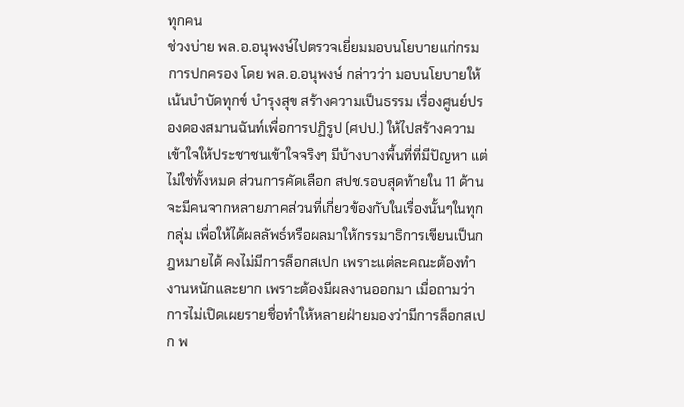ทุกคน
ช่วงบ่าย พล.อ.อนุพงษ์ไปตรวจเยี่ยมมอบนโยบายแก่กรมการปกครอง โดย พล.อ.อนุพงษ์ กล่าวว่า มอบนโยบายให้เน้นบำบัดทุกข์ บำรุงสุข สร้างความเป็นธรรม เรื่องศูนย์ปรองดองสมานฉันท์เพื่อการปฏิรูป (ศปป.) ให้ไปสร้างความเข้าใจให้ประชาชนเข้าใจจริงๆ มีบ้างบางพื้นที่ที่มีปัญหา แต่ไม่ใช่ทั้งหมด ส่วนการคัดเลือก สปช.รอบสุดท้ายใน 11 ด้าน จะมีคนจากหลายภาคส่วนที่เกี่ยวข้องกับในเรื่องนั้นๆในทุกกลุ่ม เพื่อให้ได้ผลลัพธ์หรือผลมาให้กรรมาธิการเขียนเป็นกฎหมายได้ คงไม่มีการล็อกสเปก เพราะแต่ละคณะต้องทำงานหนักและยาก เพราะต้องมีผลงานออกมา เมื่อถามว่าการไม่เปิดเผยรายชื่อทำให้หลายฝ่ายมองว่ามีการล็อกสเปก พ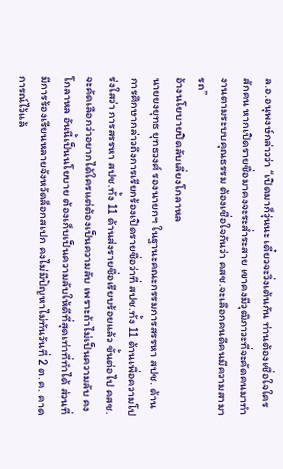ล.อ.อนุพงษ์กล่าวว่า “เปิดมาก็วุ่นนะ เดี๋ยวจะวิ่งเต้นกัน ท่านต้องเชื่อใจใครสักคน หากเปิดรายชื่อมาคงจะระส่ำระสาย เขาคงมีวุฒิภาวะที่จะคัดคนมาทำงานตามระบบคุณธรรม ต้องเชื่อใจกันว่า คสช.จะเลือกคนดีคนมีความสามารถ”
อ้างนโยบายปิดลับเลี่ยงโกลาหล
นายยงยุทธ ยุทธวงศ์ รองนายกฯ ในฐานะคณะกรรมการสรรหา สปช. ด้านการศึกษากล่าวถึงการเรียกร้องเปิดรายชื่อว่าที่ สปช.ทั้ง 11 ด้านเพื่อความโปร่งใสว่า การสรรหา สปช.ทั้ง 11 ด้านส่งรายชื่อเรียบร้อยแล้ว ขั้นต่อไป คสช.จะคัดเลือกว่าอยากได้ใครแต่ต้องเป็นความลับ เพราะถ้าไม่เป็นความลับ คงโกลาหล อันนี้เป็นนโยบาย ต้องเก็บเป็นความลับให้ดีที่สุดเท่าที่ทำได้ ส่วนที่มีการร้องเรียนหลายจังหวัดล็อกสเปก คงไม่มีปัญหาไม่ทันวันที่ 2 ต.ค. คาดการณ์ไว้แล้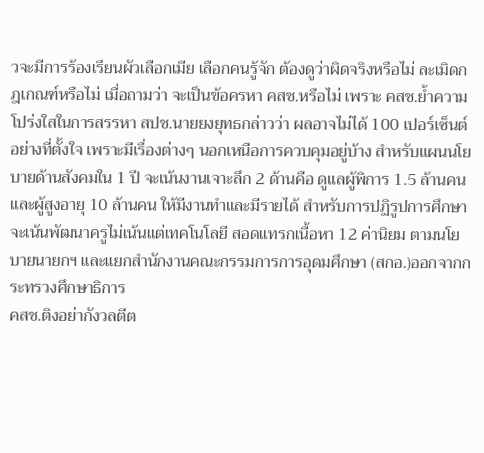วจะมีการร้องเรียนผัวเลือกเมีย เลือกคนรู้จัก ต้องดูว่าผิดจริงหรือไม่ ละเมิดกฎเกณฑ์หรือไม่ เมื่อถามว่า จะเป็นข้อครหา คสช.หรือไม่ เพราะ คสช.ย้ำความโปร่งใสในการสรรหา สปช.นายยงยุทธกล่าวว่า ผลอาจไม่ได้ 100 เปอร์เซ็นต์อย่างที่ตั้งใจ เพราะมีเรื่องต่างๆ นอกเหนือการควบคุมอยู่บ้าง สำหรับแผนนโยบายด้านสังคมใน 1 ปี จะเน้นงานเจาะลึก 2 ด้านคือ ดูแลผู้พิการ 1.5 ล้านคน และผู้สูงอายุ 10 ล้านคน ให้มีงานทำและมีรายได้ สำหรับการปฏิรูปการศึกษาจะเน้นพัฒนาครูไม่เน้นแต่เทคโนโลยี สอดแทรกเนื้อหา 12 ค่านิยม ตามนโยบายนายกฯ และแยกสำนักงานคณะกรรมการการอุดมศึกษา (สกอ.)ออกจากกระทรวงศึกษาธิการ
คสช.ติงอย่ากังวลตีต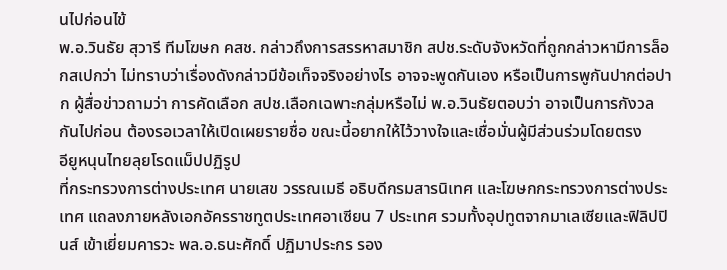นไปก่อนไข้
พ.อ.วินธัย สุวารี ทีมโฆษก คสช. กล่าวถึงการสรรหาสมาชิก สปช.ระดับจังหวัดที่ถูกกล่าวหามีการล็อกสเปกว่า ไม่ทราบว่าเรื่องดังกล่าวมีข้อเท็จจริงอย่างไร อาจจะพูดกันเอง หรือเป็นการพูกันปากต่อปาก ผู้สื่อข่าวถามว่า การคัดเลือก สปช.เลือกเฉพาะกลุ่มหรือไม่ พ.อ.วินธัยตอบว่า อาจเป็นการกังวลกันไปก่อน ต้องรอเวลาให้เปิดเผยรายชื่อ ขณะนี้อยากให้ไว้วางใจและเชื่อมั่นผู้มีส่วนร่วมโดยตรง
อียูหนุนไทยลุยโรดแม็ปปฏิรูป
ที่กระทรวงการต่างประเทศ นายเสข วรรณเมธี อธิบดีกรมสารนิเทศ และโฆษกกระทรวงการต่างประเทศ แถลงภายหลังเอกอัครราชทูตประเทศอาเซียน 7 ประเทศ รวมทั้งอุปทูตจากมาเลเซียและฟิลิปปินส์ เข้าเยี่ยมคารวะ พล.อ.ธนะศักดิ์ ปฏิมาประกร รอง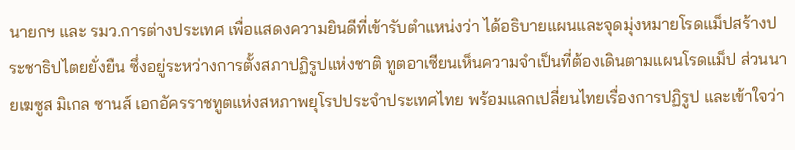นายกฯ และ รมว.การต่างประเทศ เพื่อแสดงความยินดีที่เข้ารับตำแหน่งว่า ได้อธิบายแผนและจุดมุ่งหมายโรดแม็ปสร้างประชาธิปไตยยั่งยืน ซึ่งอยู่ระหว่างการตั้งสภาปฏิรูปแห่งชาติ ทูตอาเซียนเห็นความจำเป็นที่ต้องเดินตามแผนโรดแม็ป ส่วนนายเฆซูส มิเกล ซานส์ เอกอัครราชทูตแห่งสหภาพยุโรปประจำประเทศไทย พร้อมแลกเปลี่ยนไทยเรื่องการปฏิรูป และเข้าใจว่า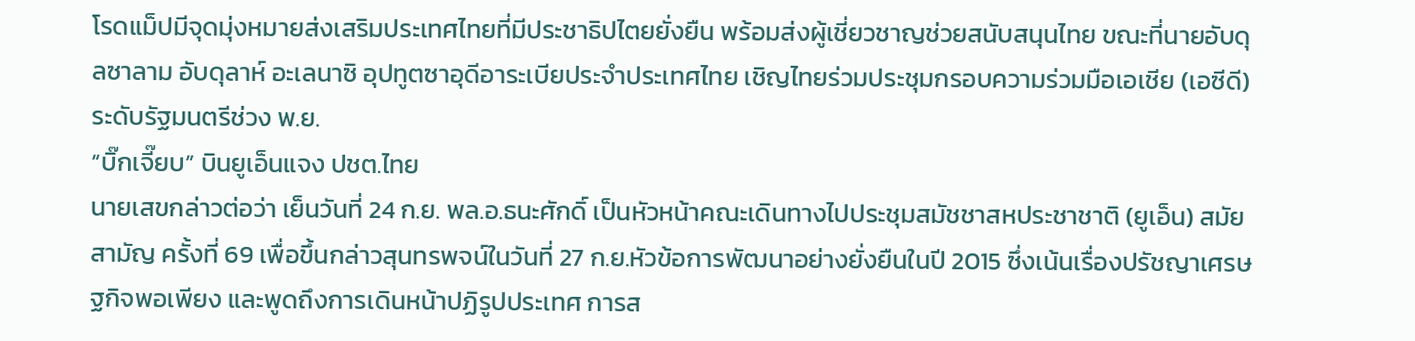โรดแม็ปมีจุดมุ่งหมายส่งเสริมประเทศไทยที่มีประชาธิปไตยยั่งยืน พร้อมส่งผู้เชี่ยวชาญช่วยสนับสนุนไทย ขณะที่นายอับดุลซาลาม อับดุลาห์ อะเลนาซิ อุปทูตซาอุดีอาระเบียประจำประเทศไทย เชิญไทยร่วมประชุมกรอบความร่วมมือเอเชีย (เอซีดี) ระดับรัฐมนตรีช่วง พ.ย.
“บิ๊กเจี๊ยบ” บินยูเอ็นแจง ปชต.ไทย
นายเสขกล่าวต่อว่า เย็นวันที่ 24 ก.ย. พล.อ.ธนะศักดิ์ เป็นหัวหน้าคณะเดินทางไปประชุมสมัชชาสหประชาชาติ (ยูเอ็น) สมัยสามัญ ครั้งที่ 69 เพื่อขึ้นกล่าวสุนทรพจน์ในวันที่ 27 ก.ย.หัวข้อการพัฒนาอย่างยั่งยืนในปี 2015 ซึ่งเน้นเรื่องปรัชญาเศรษฐกิจพอเพียง และพูดถึงการเดินหน้าปฏิรูปประเทศ การส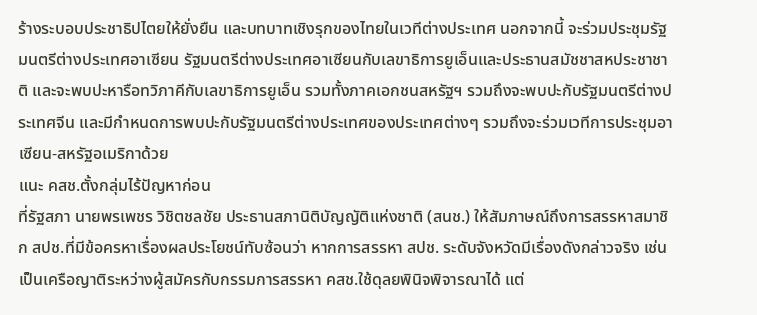ร้างระบอบประชาธิปไตยให้ยั่งยืน และบทบาทเชิงรุกของไทยในเวทีต่างประเทศ นอกจากนี้ จะร่วมประชุมรัฐมนตรีต่างประเทศอาเซียน รัฐมนตรีต่างประเทศอาเซียนกับเลขาธิการยูเอ็นและประธานสมัชชาสหประชาชาติ และจะพบปะหารือทวิภาคีกับเลขาธิการยูเอ็น รวมทั้งภาคเอกชนสหรัฐฯ รวมถึงจะพบปะกับรัฐมนตรีต่างประเทศจีน และมีกำหนดการพบปะกับรัฐมนตรีต่างประเทศของประเทศต่างๆ รวมถึงจะร่วมเวทีการประชุมอาเซียน-สหรัฐอเมริกาด้วย
แนะ คสช.ตั้งกลุ่มไร้ปัญหาก่อน
ที่รัฐสภา นายพรเพชร วิชิตชลชัย ประธานสภานิติบัญญัติแห่งชาติ (สนช.) ให้สัมภาษณ์ถึงการสรรหาสมาชิก สปช.ที่มีข้อครหาเรื่องผลประโยชน์ทับซ้อนว่า หากการสรรหา สปช. ระดับจังหวัดมีเรื่องดังกล่าวจริง เช่น เป็นเครือญาติระหว่างผู้สมัครกับกรรมการสรรหา คสช.ใช้ดุลยพินิจพิจารณาได้ แต่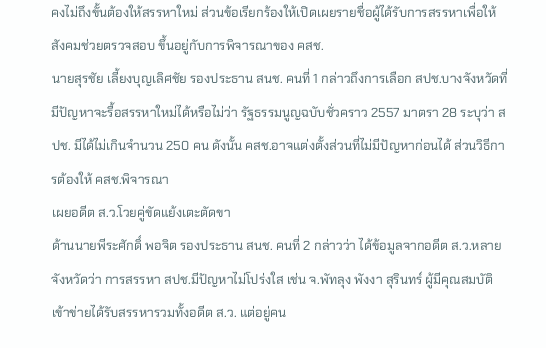คงไม่ถึงขั้นต้องให้สรรหาใหม่ ส่วนข้อเรียกร้องให้เปิดเผยรายชื่อผู้ได้รับการสรรหาเพื่อให้สังคมช่วยตรวจสอบ ขึ้นอยู่กับการพิจารณาของ คสช.
นายสุรชัย เลี้ยงบุญเลิศชัย รองประธาน สนช. คนที่ 1 กล่าวถึงการเลือก สปช.บางจังหวัดที่มีปัญหาจะรื้อสรรหาใหม่ได้หรือไม่ว่า รัฐธรรมนูญฉบับชั่วคราว 2557 มาตรา 28 ระบุว่า สปช. มีได้ไม่เกินจำนวน 250 คน ดังนั้น คสช.อาจแต่งตั้งส่วนที่ไม่มีปัญหาก่อนได้ ส่วนวิธีการต้องให้ คสช.พิจารณา
เผยอดีต ส.ว.โวยคู่ขัดแย้งเตะตัดขา
ด้านนายพีระศักดิ์ พอจิต รองประธาน สนช. คนที่ 2 กล่าวว่า ได้ข้อมูลจากอดีต ส.ว.หลายจังหวัดว่า การสรรหา สปช.มีปัญหาไม่โปร่งใส เช่น จ.พัทลุง พังงา สุรินทร์ ผู้มีคุณสมบัติเข้าข่ายได้รับสรรหารวมทั้งอดีต ส.ว. แต่อยู่คน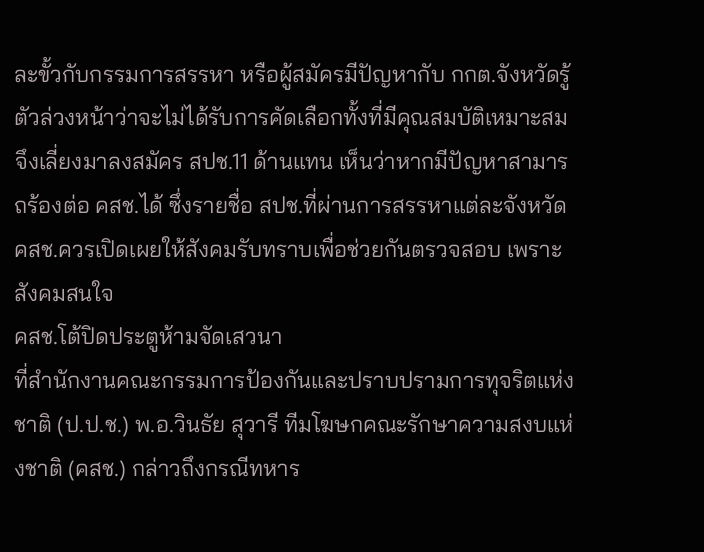ละขั้วกับกรรมการสรรหา หรือผู้สมัครมีปัญหากับ กกต.จังหวัดรู้ตัวล่วงหน้าว่าจะไม่ได้รับการคัดเลือกทั้งที่มีคุณสมบัติเหมาะสม จึงเลี่ยงมาลงสมัคร สปช.11 ด้านแทน เห็นว่าหากมีปัญหาสามารถร้องต่อ คสช.ได้ ซึ่งรายชื่อ สปช.ที่ผ่านการสรรหาแต่ละจังหวัด คสช.ควรเปิดเผยให้สังคมรับทราบเพื่อช่วยกันตรวจสอบ เพราะสังคมสนใจ
คสช.โต้ปิดประตูห้ามจัดเสวนา
ที่สำนักงานคณะกรรมการป้องกันและปราบปรามการทุจริตแห่งชาติ (ป.ป.ช.) พ.อ.วินธัย สุวารี ทีมโฆษกคณะรักษาความสงบแห่งชาติ (คสช.) กล่าวถึงกรณีทหาร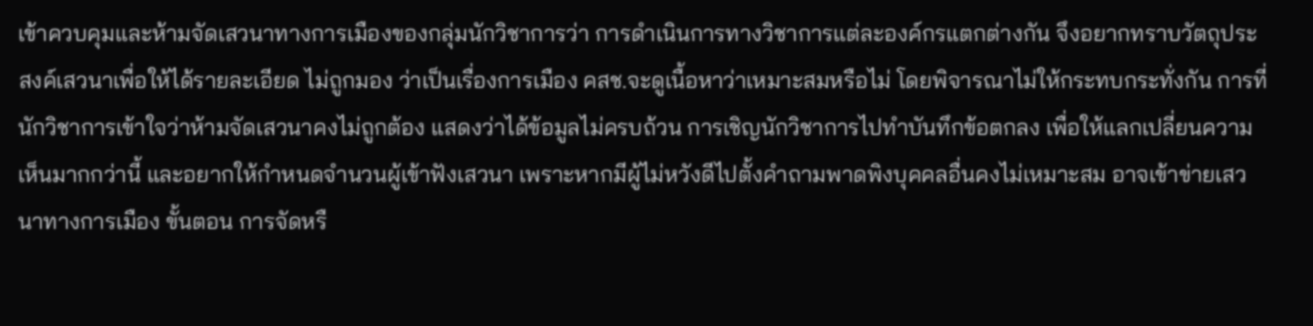เข้าควบคุมและห้ามจัดเสวนาทางการเมืองของกลุ่มนักวิชาการว่า การดำเนินการทางวิชาการแต่ละองค์กรแตกต่างกัน จึงอยากทราบวัตถุประสงค์เสวนาเพื่อให้ได้รายละเอียด ไม่ถูกมอง ว่าเป็นเรื่องการเมือง คสช.จะดูเนื้อหาว่าเหมาะสมหรือไม่ โดยพิจารณาไม่ให้กระทบกระทั่งกัน การที่นักวิชาการเข้าใจว่าห้ามจัดเสวนาคงไม่ถูกต้อง แสดงว่าได้ข้อมูลไม่ครบถ้วน การเชิญนักวิชาการไปทำบันทึกข้อตกลง เพื่อให้แลกเปลี่ยนความเห็นมากกว่านี้ และอยากให้กำหนดจำนวนผู้เข้าฟังเสวนา เพราะหากมีผู้ไม่หวังดีไปตั้งคำถามพาดพิงบุคคลอื่นคงไม่เหมาะสม อาจเข้าข่ายเสวนาทางการเมือง ขั้นตอน การจัดหรื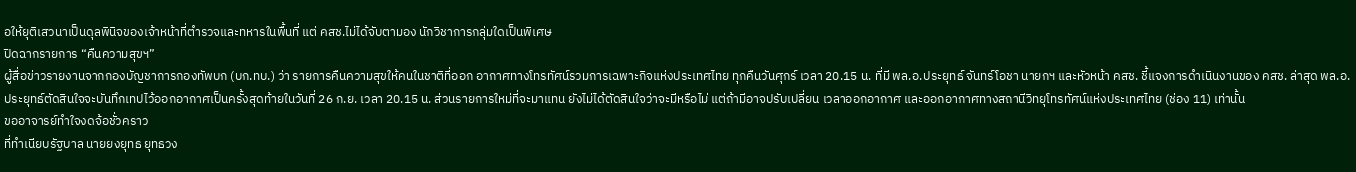อให้ยุติเสวนาเป็นดุลพินิจของเจ้าหน้าที่ตำรวจและทหารในพื้นที่ แต่ คสช.ไม่ได้จับตามอง นักวิชาการกลุ่มใดเป็นพิเศษ
ปิดฉากรายการ “คืนความสุขฯ”
ผู้สื่อข่าวรายงานจากกองบัญชาการกองทัพบก (บก.ทบ.) ว่า รายการคืนความสุขให้คนในชาติที่ออก อากาศทางโทรทัศน์รวมการเฉพาะกิจแห่งประเทศไทย ทุกคืนวันศุกร์ เวลา 20.15 น. ที่มี พล.อ.ประยุทธ์ จันทร์โอชา นายกฯ และหัวหน้า คสช. ชี้แจงการดำเนินงานของ คสช. ล่าสุด พล.อ.ประยุทธ์ตัดสินใจจะบันทึกเทปไว้ออกอากาศเป็นครั้งสุดท้ายในวันที่ 26 ก.ย. เวลา 20.15 น. ส่วนรายการใหม่ที่จะมาแทน ยังไม่ได้ตัดสินใจว่าจะมีหรือไม่ แต่ถ้ามีอาจปรับเปลี่ยน เวลาออกอากาศ และออกอากาศทางสถานีวิทยุโทรทัศน์แห่งประเทศไทย (ช่อง 11) เท่านั้น
ขออาจารย์ทำใจงดจ้อชั่วคราว
ที่ทำเนียบรัฐบาล นายยงยุทธ ยุทธวง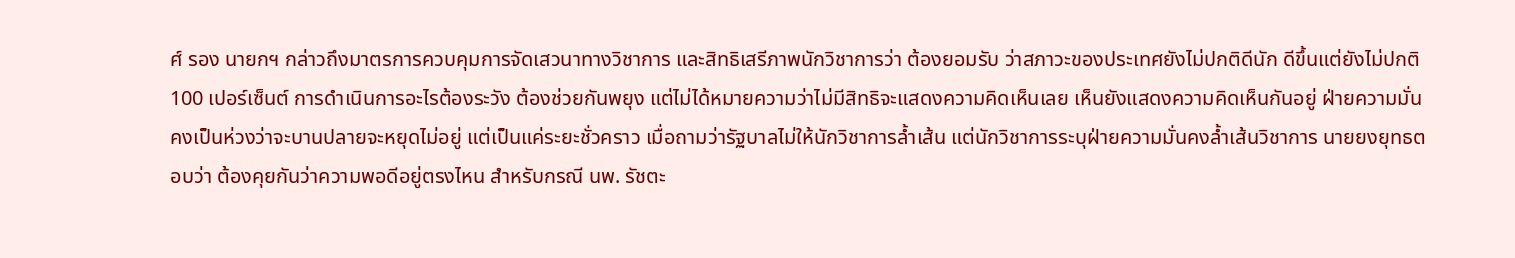ศ์ รอง นายกฯ กล่าวถึงมาตรการควบคุมการจัดเสวนาทางวิชาการ และสิทธิเสรีภาพนักวิชาการว่า ต้องยอมรับ ว่าสภาวะของประเทศยังไม่ปกติดีนัก ดีขึ้นแต่ยังไม่ปกติ 100 เปอร์เซ็นต์ การดำเนินการอะไรต้องระวัง ต้องช่วยกันพยุง แต่ไม่ได้หมายความว่าไม่มีสิทธิจะแสดงความคิดเห็นเลย เห็นยังแสดงความคิดเห็นกันอยู่ ฝ่ายความมั่นคงเป็นห่วงว่าจะบานปลายจะหยุดไม่อยู่ แต่เป็นแค่ระยะชั่วคราว เมื่อถามว่ารัฐบาลไม่ให้นักวิชาการล้ำเส้น แต่นักวิชาการระบุฝ่ายความมั่นคงล้ำเส้นวิชาการ นายยงยุทธตอบว่า ต้องคุยกันว่าความพอดีอยู่ตรงไหน สำหรับกรณี นพ. รัชตะ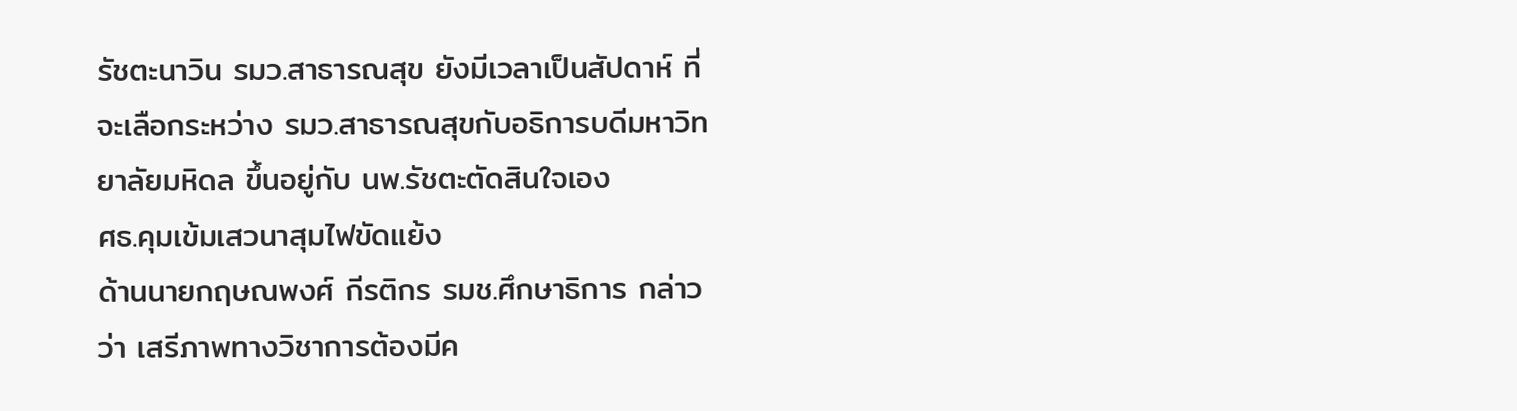รัชตะนาวิน รมว.สาธารณสุข ยังมีเวลาเป็นสัปดาห์ ที่จะเลือกระหว่าง รมว.สาธารณสุขกับอธิการบดีมหาวิทยาลัยมหิดล ขึ้นอยู่กับ นพ.รัชตะตัดสินใจเอง
ศธ.คุมเข้มเสวนาสุมไฟขัดแย้ง
ด้านนายกฤษณพงศ์ กีรติกร รมช.ศึกษาธิการ กล่าวว่า เสรีภาพทางวิชาการต้องมีค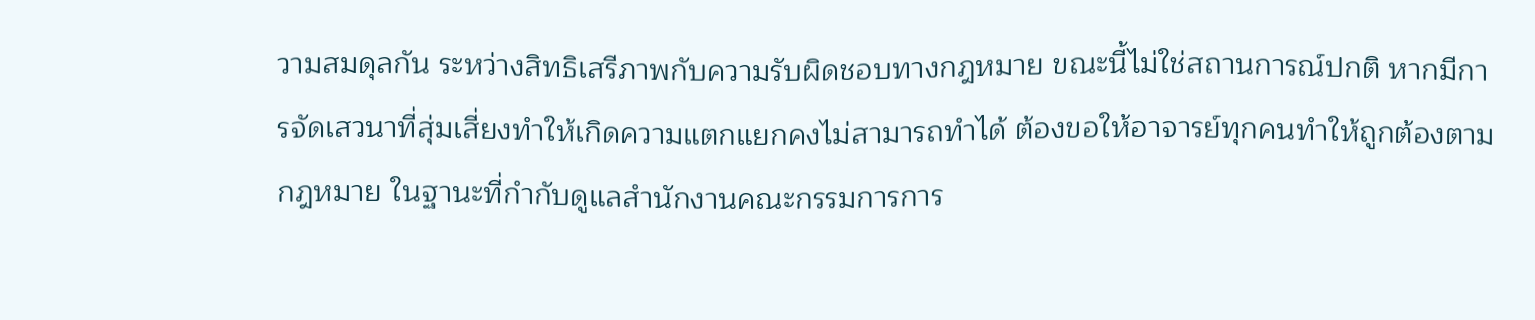วามสมดุลกัน ระหว่างสิทธิเสรีภาพกับความรับผิดชอบทางกฎหมาย ขณะนี้ไม่ใช่สถานการณ์ปกติ หากมีการจัดเสวนาที่สุ่มเสี่ยงทำให้เกิดความแตกแยกคงไม่สามารถทำได้ ต้องขอให้อาจารย์ทุกคนทำให้ถูกต้องตามกฎหมาย ในฐานะที่กำกับดูแลสำนักงานคณะกรรมการการ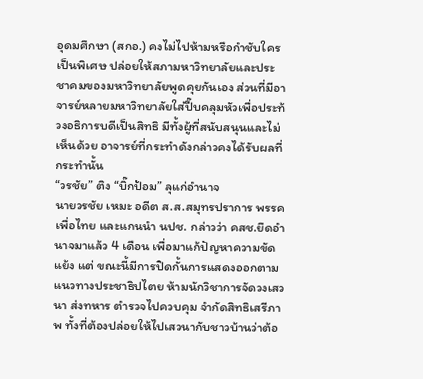อุดมศึกษา (สกอ.) คงไม่ไปห้ามหรือกำชับใครเป็นพิเศษ ปล่อยให้สภามหาวิทยาลัยและประชาคมของมหาวิทยาลัยพูดคุยกันเอง ส่วนที่มีอาจารย์หลายมหาวิทยาลัยใส่ปี๊บคลุมหัวเพื่อประท้วงอธิการบดีเป็นสิทธิ มีทั้งผู้ที่สนับสนุนและไม่เห็นด้วย อาจารย์ที่กระทำดังกล่าวคงได้รับผลที่กระทำนั้น
“วรชัย” ติง “บิ๊กป้อม” ลุแก่อำนาจ
นายวรชัย เหมะ อดีต ส.ส.สมุทรปราการ พรรค เพื่อไทย และแกนนำ นปช. กล่าวว่า คสช.ยึดอำนาจมาแล้ว 4 เดือน เพื่อมาแก้ปัญหาความขัดแย้ง แต่ ขณะนี้มีการปิดกั้นการแสดงออกตามแนวทางประชาธิปไตย ห้ามนักวิชาการจัดวงเสวนา ส่งทหาร ตำรวจไปควบคุม จำกัดสิทธิเสรีภาพ ทั้งที่ต้องปล่อยให้ไปเสวนากับชาวบ้านว่าต้อ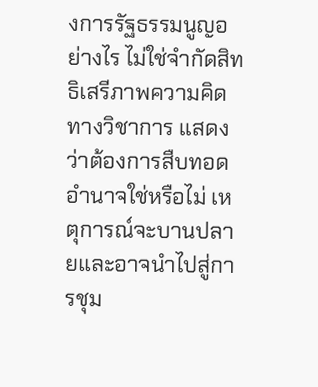งการรัฐธรรมนูญอย่างไร ไม่ใช่จำกัดสิทธิเสรีภาพความคิดทางวิชาการ แสดงว่าต้องการสืบทอดอำนาจใช่หรือไม่ เหตุการณ์จะบานปลายและอาจนำไปสู่การชุม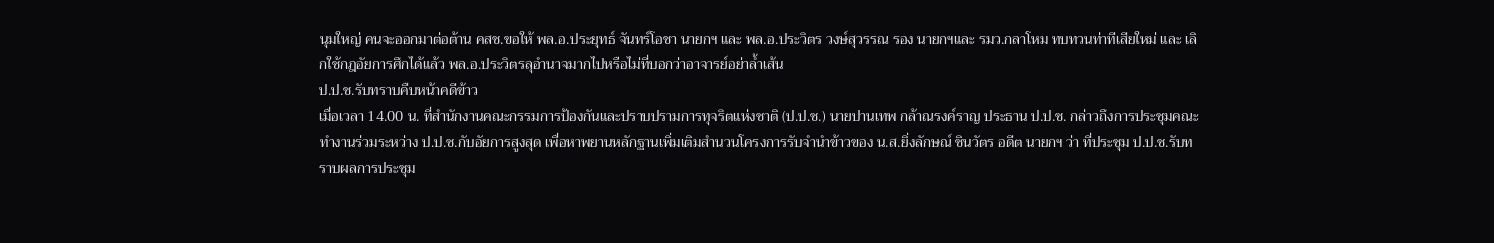นุมใหญ่ คนจะออกมาต่อต้าน คสช.ขอให้ พล.อ.ประยุทธ์ จันทร์โอชา นายกฯ และ พล.อ.ประวิตร วงษ์สุวรรณ รอง นายกฯและ รมว.กลาโหม ทบทวนท่าทีเสียใหม่ และ เลิกใช้กฎอัยการศึกได้แล้ว พล.อ.ประวิตรลุอำนาจมากไปหรือไม่ที่บอกว่าอาจารย์อย่าล้ำเส้น
ป.ป.ช.รับทราบคืบหน้าคดีข้าว
เมื่อเวลา 14.00 น. ที่สำนักงานคณะกรรมการป้องกันและปราบปรามการทุจริตแห่งชาติ (ป.ป.ช.) นายปานเทพ กล้าณรงค์ราญ ประธาน ป.ป.ช. กล่าวถึงการประชุมคณะทำงานร่วมระหว่าง ป.ป.ช.กับอัยการสูงสุด เพื่อหาพยานหลักฐานเพิ่มเติมสำนวนโครงการรับจำนำข้าวของ น.ส.ยิ่งลักษณ์ ชินวัตร อดีต นายกฯ ว่า ที่ประชุม ป.ป.ช.รับทราบผลการประชุม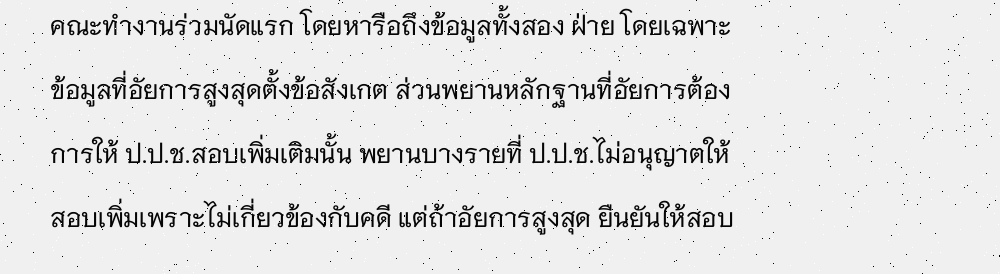คณะทำงานร่วมนัดแรก โดยหารือถึงข้อมูลทั้งสอง ฝ่าย โดยเฉพาะข้อมูลที่อัยการสูงสุดตั้งข้อสังเกต ส่วนพยานหลักฐานที่อัยการต้องการให้ ป.ป.ช.สอบเพิ่มเติมนั้น พยานบางรายที่ ป.ป.ช.ไม่อนุญาตให้สอบเพิ่มเพราะไม่เกี่ยวข้องกับคดี แต่ถ้าอัยการสูงสุด ยืนยันให้สอบ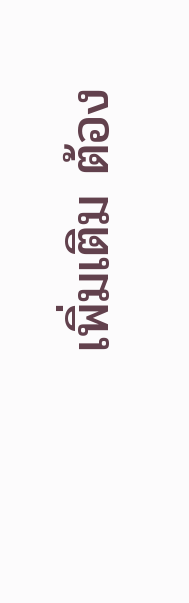เพิ่มเติม ต้อง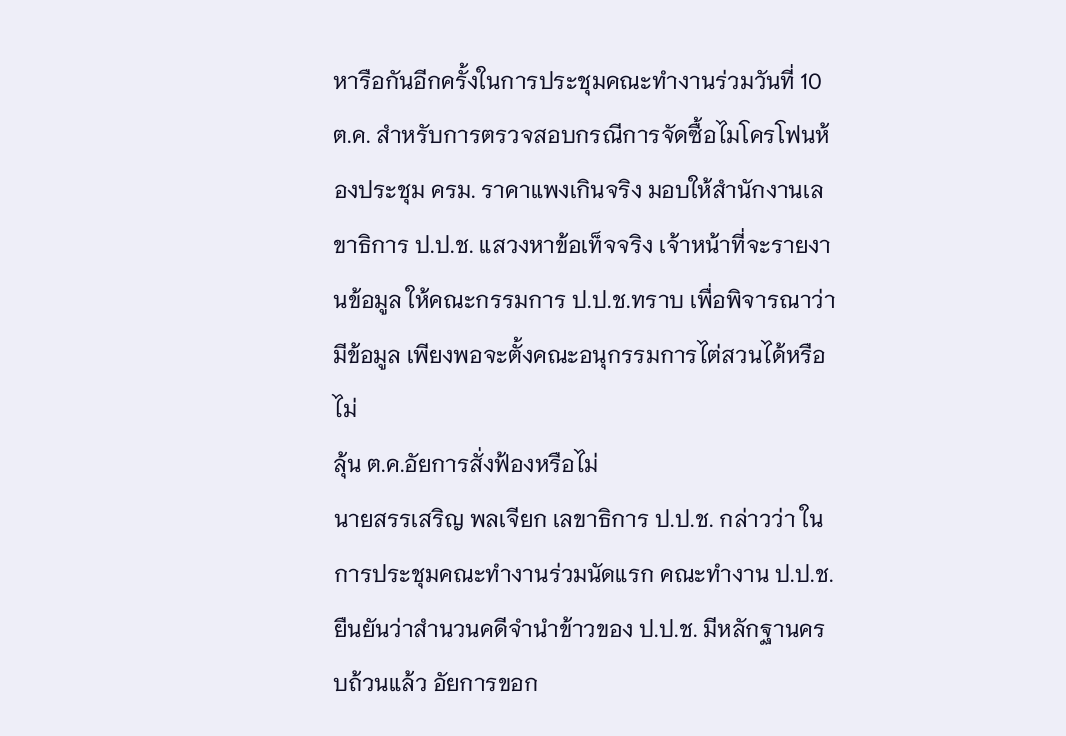หารือกันอีกครั้งในการประชุมคณะทำงานร่วมวันที่ 10 ต.ค. สำหรับการตรวจสอบกรณีการจัดซื้อไมโครโฟนห้องประชุม ครม. ราคาแพงเกินจริง มอบให้สำนักงานเลขาธิการ ป.ป.ช. แสวงหาข้อเท็จจริง เจ้าหน้าที่จะรายงานข้อมูล ให้คณะกรรมการ ป.ป.ช.ทราบ เพื่อพิจารณาว่ามีข้อมูล เพียงพอจะตั้งคณะอนุกรรมการไต่สวนได้หรือไม่
ลุ้น ต.ค.อัยการสั่งฟ้องหรือไม่
นายสรรเสริญ พลเจียก เลขาธิการ ป.ป.ช. กล่าวว่า ในการประชุมคณะทำงานร่วมนัดแรก คณะทำงาน ป.ป.ช.ยืนยันว่าสำนวนคดีจำนำข้าวของ ป.ป.ช. มีหลักฐานครบถ้วนแล้ว อัยการขอก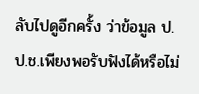ลับไปดูอีกครั้ง ว่าข้อมูล ป.ป.ช.เพียงพอรับฟังได้หรือไม่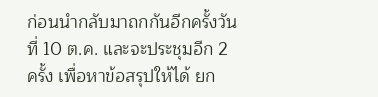ก่อนนำกลับมาถกกันอีกครั้งวันที่ 10 ต.ค. และจะประชุมอีก 2 ครั้ง เพื่อหาข้อสรุปให้ได้ ยก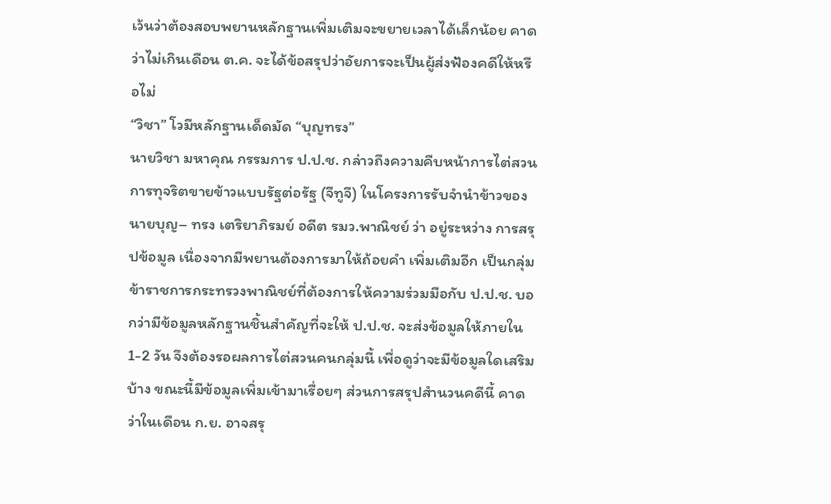เว้นว่าต้องสอบพยานหลักฐานเพิ่มเติมจะขยายเวลาได้เล็กน้อย คาดว่าไม่เกินเดือน ต.ค. จะได้ข้อสรุปว่าอัยการจะเป็นผู้ส่งฟ้องคดีให้หรือไม่
“วิชา” โวมีหลักฐานเด็ดมัด “บุญทรง”
นายวิชา มหาคุณ กรรมการ ป.ป.ช. กล่าวถึงความคืบหน้าการไต่สวนการทุจริตขายข้าวแบบรัฐต่อรัฐ (จีทูจี) ในโครงการรับจำนำข้าวของนายบุญ– ทรง เตริยาภิรมย์ อดีต รมว.พาณิชย์ ว่า อยู่ระหว่าง การสรุปข้อมูล เนื่องจากมีพยานต้องการมาให้ถ้อยคำ เพิ่มเติมอีก เป็นกลุ่มข้าราชการกระทรวงพาณิชย์ที่ต้องการให้ความร่วมมือกับ ป.ป.ช. บอกว่ามีข้อมูลหลักฐานชิ้นสำคัญที่จะให้ ป.ป.ช. จะส่งข้อมูลให้ภายใน 1-2 วัน จึงต้องรอผลการไต่สวนคนกลุ่มนี้ เพื่อดูว่าจะมีข้อมูลใดเสริมบ้าง ขณะนี้มีข้อมูลเพิ่มเข้ามาเรื่อยๆ ส่วนการสรุปสำนวนคดีนี้ คาดว่าในเดือน ก.ย. อาจสรุ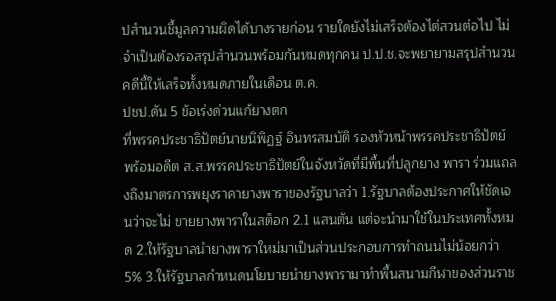ปสำนวนชี้มูลความผิดได้บางรายก่อน รายใดยังไม่เสร็จต้องไต่สวนต่อไป ไม่จำเป็นต้องรอสรุปสำนวนพร้อมกันหมดทุกคน ป.ป.ช.จะพยายามสรุปสำนวนคดีนี้ให้เสร็จทั้งหมดภายในเดือน ต.ค.
ปชป.ดัน 5 ข้อเร่งด่วนแก้ยางตก
ที่พรรคประชาธิปัตย์นายนิพิฏฐ์ อินทรสมบัติ รองหัวหน้าพรรคประชาธิปัตย์ พร้อมอดีต ส.ส.พรรคประชาธิปัตย์ในจังหวัดที่มีพื้นที่ปลูกยาง พารา ร่วมแถลงถึงมาตรการพยุงราคายางพาราของรัฐบาลว่า 1.รัฐบาลต้องประกาศให้ชัดเจนว่าจะไม่ ขายยางพาราในสต็อก 2.1 แสนตัน แต่จะนำมาใช้ในประเทศทั้งหมด 2.ให้รัฐบาลนำยางพาราใหม่มาเป็นส่วนประกอบการทำถนนไม่น้อยกว่า 5% 3.ให้รัฐบาลกำหนดนโยบายนำยางพารามาทำพื้นสนามกีฬาของส่วนราช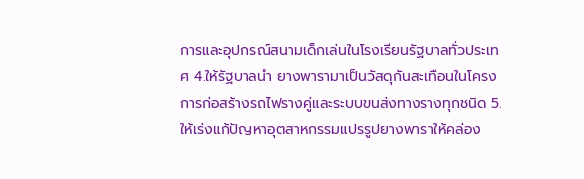การและอุปกรณ์สนามเด็กเล่นในโรงเรียนรัฐบาลทั่วประเทศ 4.ให้รัฐบาลนำ ยางพารามาเป็นวัสดุกันสะเทือนในโครงการก่อสร้างรถไฟรางคู่และระบบขนส่งทางรางทุกชนิด 5.ให้เร่งแก้ปัญหาอุตสาหกรรมแปรรูปยางพาราให้คล่อง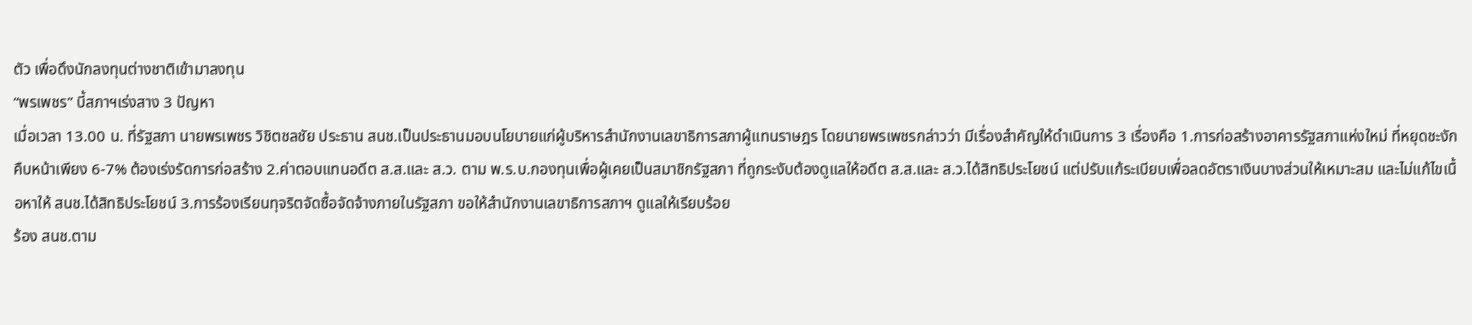ตัว เพื่อดึงนักลงทุนต่างชาติเข้ามาลงทุน
“พรเพชร” บี้สภาฯเร่งสาง 3 ปัญหา
เมื่อเวลา 13.00 น. ที่รัฐสภา นายพรเพชร วิชิตชลชัย ประธาน สนช.เป็นประธานมอบนโยบายแก่ผู้บริหารสำนักงานเลขาธิการสภาผู้แทนราษฎร โดยนายพรเพชรกล่าวว่า มีเรื่องสำคัญให้ดำเนินการ 3 เรื่องคือ 1.การก่อสร้างอาคารรัฐสภาแห่งใหม่ ที่หยุดชะงัก คืบหน้าเพียง 6-7% ต้องเร่งรัดการก่อสร้าง 2.ค่าตอบแทนอดีต ส.ส.และ ส.ว. ตาม พ.ร.บ.กองทุนเพื่อผู้เคยเป็นสมาชิกรัฐสภา ที่ถูกระงับต้องดูแลให้อดีต ส.ส.และ ส.ว.ได้สิทธิประโยชน์ แต่ปรับแก้ระเบียบเพื่อลดอัตราเงินบางส่วนให้เหมาะสม และไม่แก้ไขเนื้อหาให้ สนช.ได้สิทธิประโยชน์ 3.การร้องเรียนทุจริตจัดซื้อจัดจ้างภายในรัฐสภา ขอให้สำนักงานเลขาธิการสภาฯ ดูแลให้เรียบร้อย
ร้อง สนช.ตาม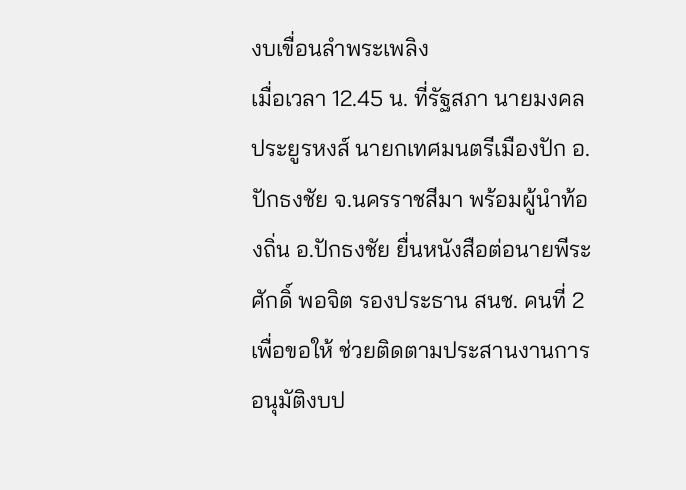งบเขื่อนลำพระเพลิง
เมื่อเวลา 12.45 น. ที่รัฐสภา นายมงคล ประยูรหงส์ นายกเทศมนตรีเมืองปัก อ.ปักธงชัย จ.นครราชสีมา พร้อมผู้นำท้องถิ่น อ.ปักธงชัย ยื่นหนังสือต่อนายพีระศักดิ์ พอจิต รองประธาน สนช. คนที่ 2 เพื่อขอให้ ช่วยติดตามประสานงานการอนุมัติงบป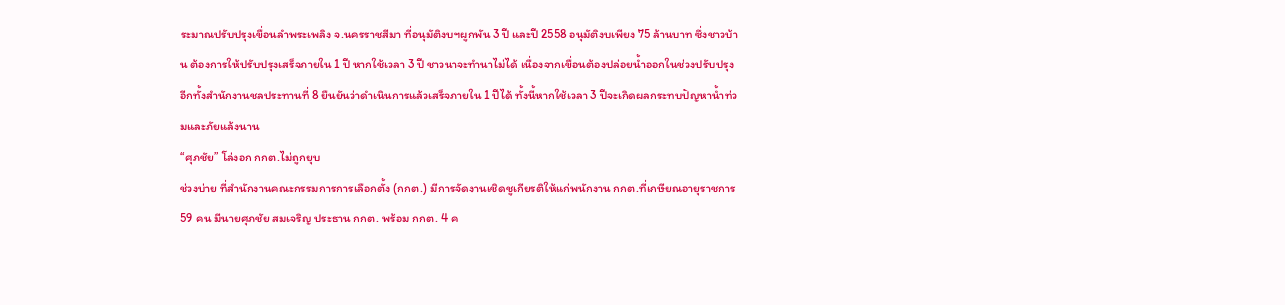ระมาณปรับปรุงเขื่อนลำพระเพลิง จ.นครราชสีมา ที่อนุมัติงบฯผูกพัน 3 ปี และปี 2558 อนุมัติงบเพียง 75 ล้านบาท ซึ่งชาวบ้าน ต้องการให้ปรับปรุงเสร็จภายใน 1 ปี หากใช้เวลา 3 ปี ชาวนาจะทำนาไม่ได้ เนื่องจากเขื่อนต้องปล่อยน้ำออกในช่วงปรับปรุง อีกทั้งสำนักงานชลประทานที่ 8 ยืนยันว่าดำเนินการแล้วเสร็จภายใน 1 ปีได้ ทั้งนี้หากใช้เวลา 3 ปีจะเกิดผลกระทบปัญหาน้ำท่วมและภัยแล้งนาน
“ศุภชัย” โล่งอก กกต.ไม่ถูกยุบ
ช่วงบ่าย ที่สำนักงานคณะกรรมการการเลือกตั้ง (กกต.) มีการจัดงานเชิดชูเกียรติให้แก่พนักงาน กกต.ที่เกษียณอายุราชการ 59 คน มีนายศุภชัย สมเจริญ ประธาน กกต. พร้อม กกต. 4 ค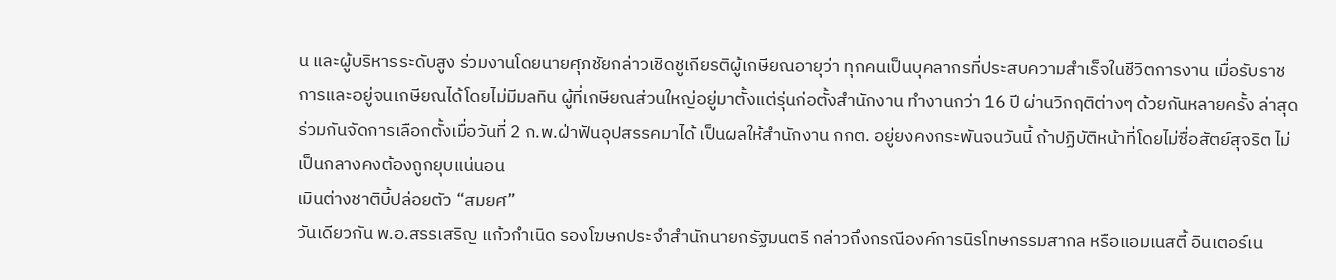น และผู้บริหารระดับสูง ร่วมงานโดยนายศุภชัยกล่าวเชิดชูเกียรติผู้เกษียณอายุว่า ทุกคนเป็นบุคลากรที่ประสบความสำเร็จในชีวิตการงาน เมื่อรับราชการและอยู่จนเกษียณได้โดยไม่มีมลทิน ผู้ที่เกษียณส่วนใหญ่อยู่มาตั้งแต่รุ่นก่อตั้งสำนักงาน ทำงานกว่า 16 ปี ผ่านวิกฤติต่างๆ ด้วยกันหลายครั้ง ล่าสุดร่วมกันจัดการเลือกตั้งเมื่อวันที่ 2 ก.พ.ฝ่าฟันอุปสรรคมาได้ เป็นผลให้สำนักงาน กกต. อยู่ยงคงกระพันจนวันนี้ ถ้าปฏิบัติหน้าที่โดยไม่ซื่อสัตย์สุจริต ไม่เป็นกลางคงต้องถูกยุบแน่นอน
เมินต่างชาติบี้ปล่อยตัว “สมยศ”
วันเดียวกัน พ.อ.สรรเสริญ แก้วกำเนิด รองโฆษกประจำสำนักนายกรัฐมนตรี กล่าวถึงกรณีองค์การนิรโทษกรรมสากล หรือแอมเนสตี้ อินเตอร์เน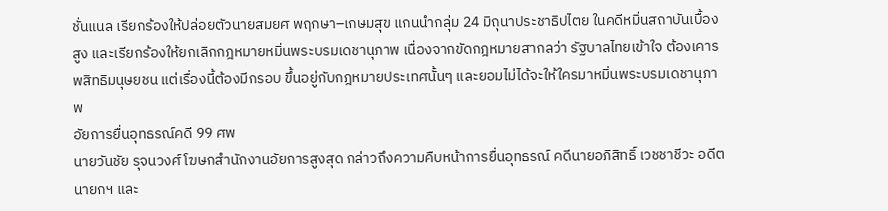ชั่นแนล เรียกร้องให้ปล่อยตัวนายสมยศ พฤกษา–เกษมสุข แกนนำกลุ่ม 24 มิถุนาประชาธิปไตย ในคดีหมิ่นสถาบันเบื้องสูง และเรียกร้องให้ยกเลิกกฎหมายหมิ่นพระบรมเดชานุภาพ เนื่องจากขัดกฎหมายสากลว่า รัฐบาลไทยเข้าใจ ต้องเคารพสิทธิมนุษยชน แต่เรื่องนี้ต้องมีกรอบ ขึ้นอยู่กับกฎหมายประเทศนั้นๆ และยอมไม่ได้จะให้ใครมาหมิ่นพระบรมเดชานุภาพ
อัยการยื่นอุทธรณ์คดี 99 ศพ
นายวันชัย รุจนวงศ์ โฆษกสำนักงานอัยการสูงสุด กล่าวถึงความคืบหน้าการยื่นอุทธรณ์ คดีนายอภิสิทธิ์ เวชชาชีวะ อดีตนายกฯ และ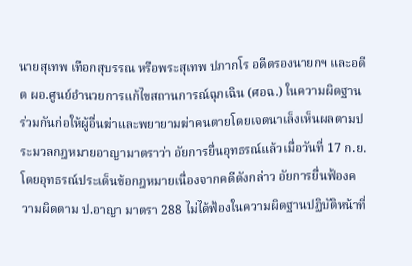นายสุเทพ เทือกสุบรรณ หรือพระสุเทพ ปภากโร อดีตรองนายกฯ และอดีต ผอ.ศูนย์อำนวยการแก้ไขสถานการณ์ฉุกเฉิน (ศอฉ.) ในความผิดฐานร่วมกันก่อให้ผู้อื่นฆ่าและพยายามฆ่าคนตายโดยเจตนาเล็งเห็นผลตามประมวลกฎหมายอาญามาตราว่า อัยการยื่นอุทธรณ์แล้วเมื่อวันที่ 17 ก.ย. โดยอุทธรณ์ประเด็นข้อกฎหมายเนื่องจากคดีดังกล่าว อัยการยื่นฟ้องความผิดตาม ป.อาญา มาตรา 288 ไม่ได้ฟ้องในความผิดฐานปฏิบัติหน้าที่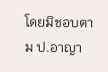โดยมิชอบตาม ป.อาญา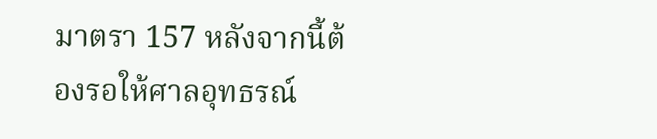มาตรา 157 หลังจากนี้ต้องรอให้ศาลอุทธรณ์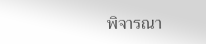พิจารณา